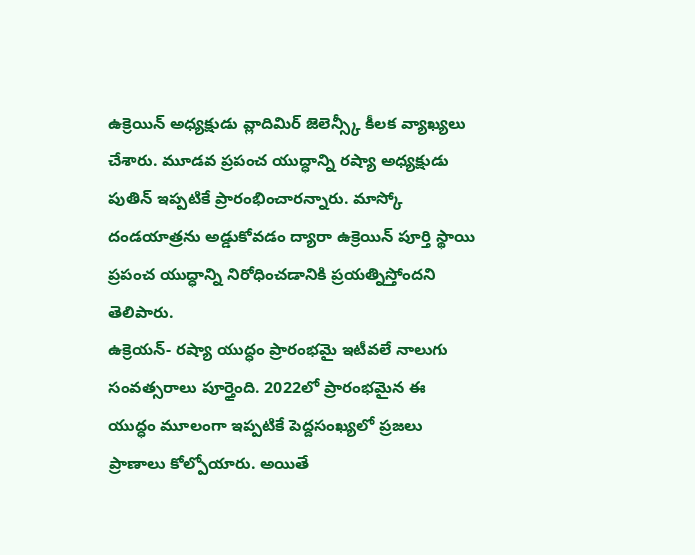ఉక్రెయిన్ అధ్యక్షుడు వ్లాదిమిర్ జెలెన్స్కీ కీలక వ్యాఖ్యలు చేశారు. మూడవ ప్రపంచ యుద్ధాన్ని రష్యా అధ్యక్షుడు పుతిన్ ఇప్పటికే ప్రారంభించారన్నారు. మాస్కో దండయాత్రను అడ్డుకోవడం ద్యారా ఉక్రెయిన్ పూర్తి స్థాయి ప్రపంచ యుద్ధాన్ని నిరోధించడానికి ప్రయత్నిస్తోందని తెలిపారు.
ఉక్రెయన్- రష్యా యుద్ధం ప్రారంభమై ఇటీవలే నాలుగు సంవత్సరాలు పూర్తైంది. 2022లో ప్రారంభమైన ఈ యుద్ధం మూలంగా ఇప్పటికే పెద్దసంఖ్యలో ప్రజలు ప్రాణాలు కోల్పోయారు. అయితే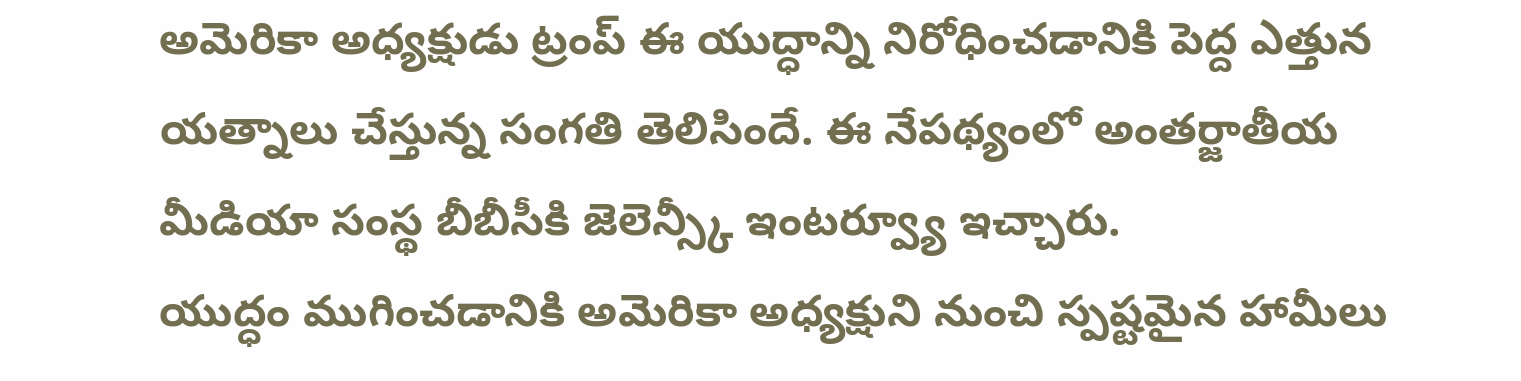అమెరికా అధ్యక్షుడు ట్రంప్ ఈ యుద్ధాన్ని నిరోధించడానికి పెద్ద ఎత్తున యత్నాలు చేస్తున్న సంగతి తెలిసిందే. ఈ నేపథ్యంలో అంతర్జాతీయ మీడియా సంస్థ బీబీసీకి జెలెన్స్కీ ఇంటర్వ్యూ ఇచ్చారు.
యుద్ధం ముగించడానికి అమెరికా అధ్యక్షుని నుంచి స్పష్టమైన హామీలు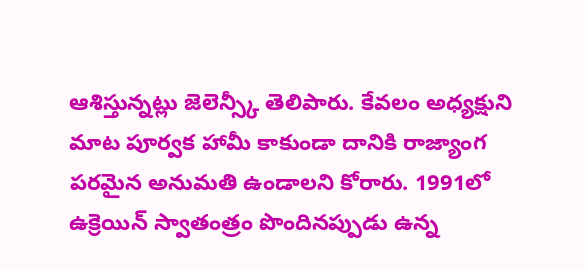ఆశిస్తున్నట్లు జెలెన్స్కీ తెలిపారు. కేవలం అధ్యక్షుని మాట పూర్వక హామీ కాకుండా దానికి రాజ్యాంగ పరమైన అనుమతి ఉండాలని కోరారు. 1991లో ఉక్రెయిన్ స్వాతంత్రం పొందినప్పుడు ఉన్న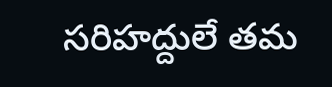సరిహద్దులే తమ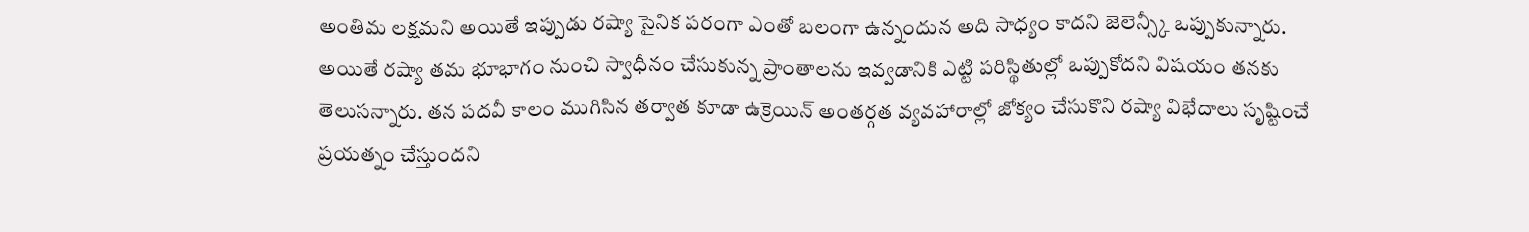అంతిమ లక్షమని అయితే ఇప్పుడు రష్యా సైనిక పరంగా ఎంతో బలంగా ఉన్నందున అది సాధ్యం కాదని జెలెన్స్కీ ఒప్పుకున్నారు.
అయితే రష్యా తమ భూభాగం నుంచి స్వాధీనం చేసుకున్న ప్రాంతాలను ఇవ్వడానికి ఎట్టి పరిస్థితుల్లో ఒప్పుకోదని విషయం తనకు తెలుసన్నారు. తన పదవీ కాలం ముగిసిన తర్వాత కూడా ఉక్రెయిన్ అంతర్గత వ్యవహారాల్లో జోక్యం చేసుకొని రష్యా విభేదాలు సృష్టించే ప్రయత్నం చేస్తుందని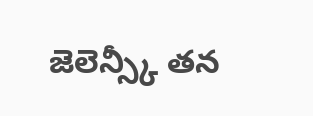జెలెన్స్కీ తన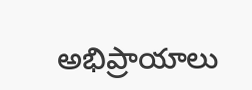అభిప్రాయాలు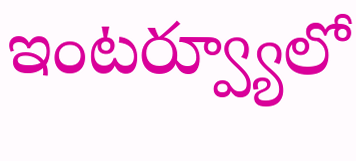ఇంటర్వ్యూలో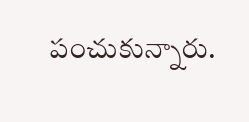పంచుకున్నారు.